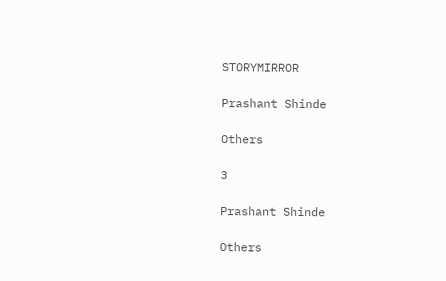STORYMIRROR

Prashant Shinde

Others

3

Prashant Shinde

Others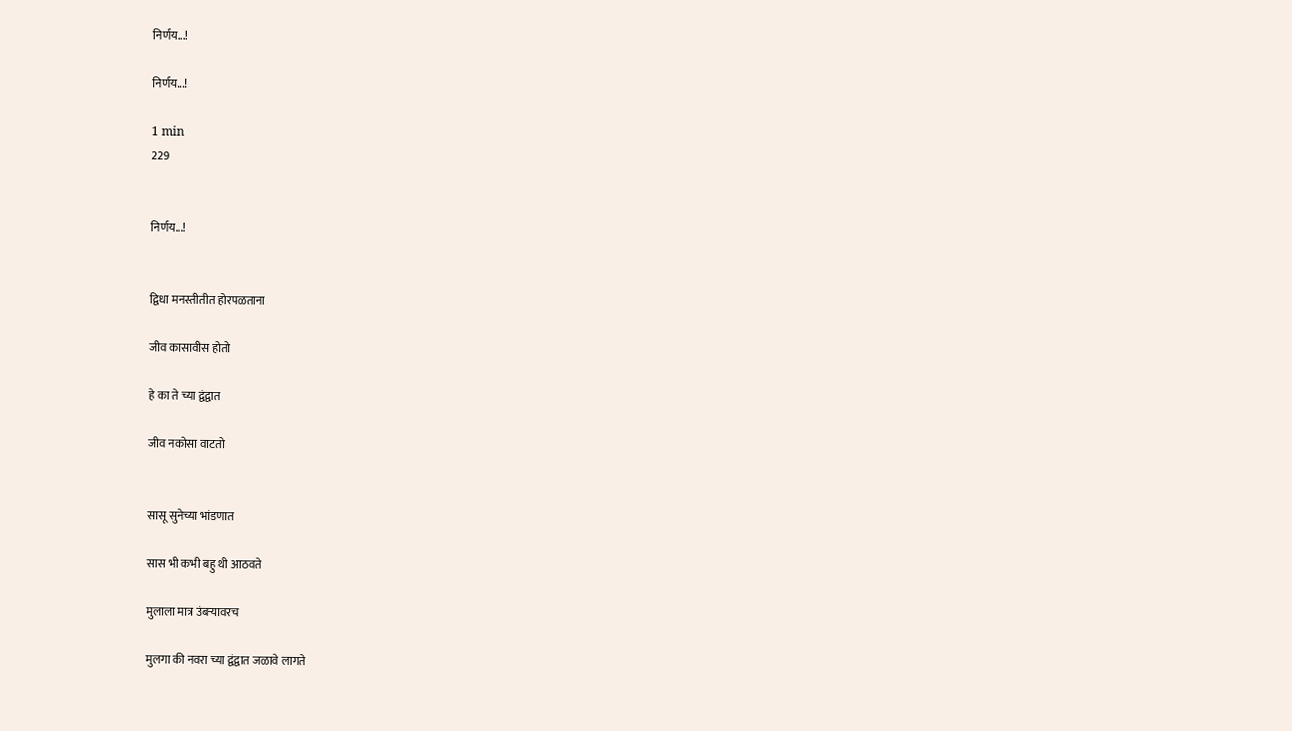निर्णय...!

निर्णय...!

1 min
229


निर्णय...!


द्विधा मनस्तीतीत होरपळताना

जीव कासावीस होतो

हे का ते च्या द्वंद्वात

जीव नकोसा वाटतो


सासू सुनेच्या भांडणात

सास भी कभी बहु थी आठवते

मुलाला मात्र उंबऱ्यावरच

मुलगा की नवरा च्या द्वंद्वात जळावे लागते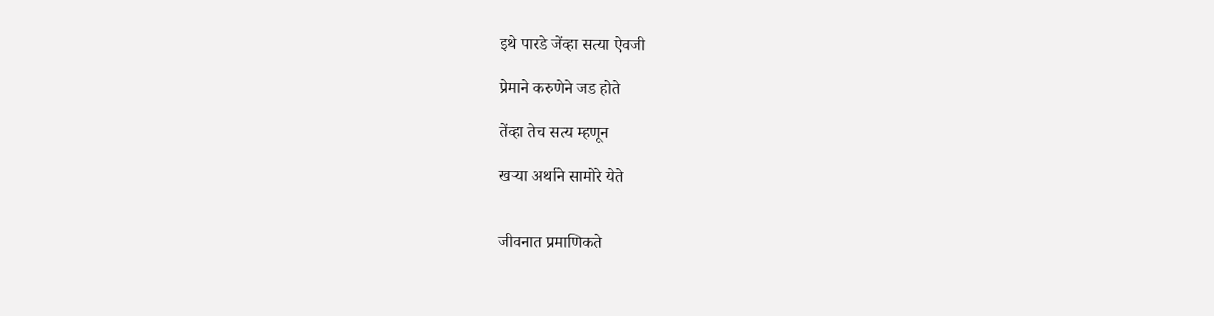इथे पारडे जेंव्हा सत्या ऐवजी

प्रेमाने करुणेने जड होते

तेंव्हा तेच सत्य म्हणून

खऱ्या अर्थाने सामोरे येते


जीवनात प्रमाणिकते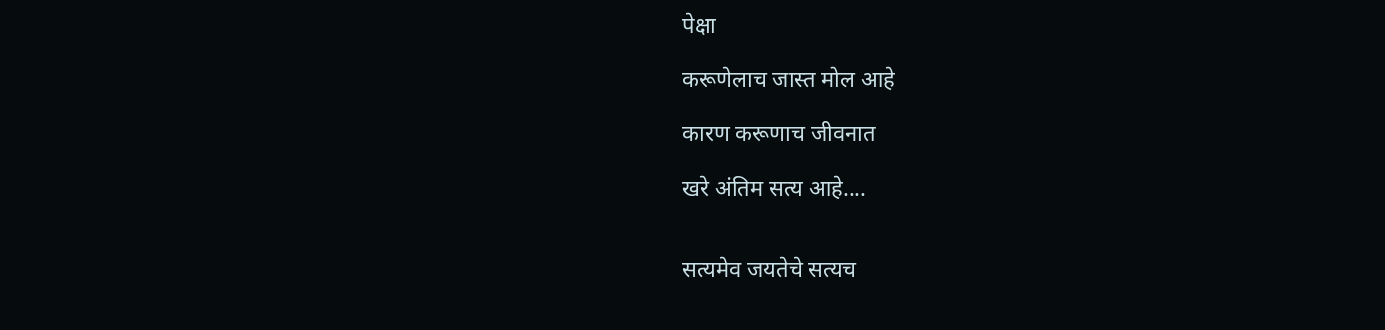पेक्षा

करूणेलाच जास्त मोल आहे

कारण करूणाच जीवनात

खरे अंतिम सत्य आहे....


सत्यमेव जयतेचे सत्यच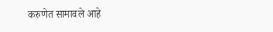करुणेत सामावले आहे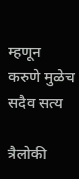म्हणून करुणे मुळेच सदैव सत्य

त्रैलोकी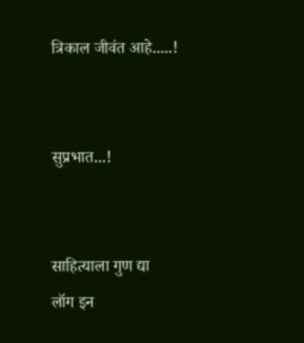त्रिकाल जीवंत आहे.....!


सुप्रभात...!


साहित्याला गुण द्या
लॉग इन